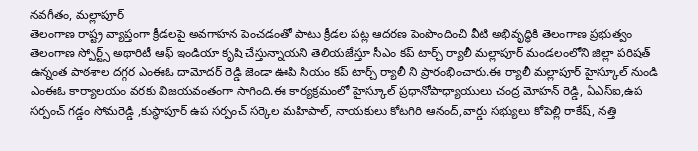నవగీతం, మల్లాపూర్
తెలంగాణ రాష్ట్ర వ్యాప్తంగా క్రీడలపై అవగాహన పెంచడంతో పాటు క్రీడల పట్ల ఆదరణ పెంపొందించి వీటి అభివృద్ధికి తెలంగాణ ప్రభుత్వం తెలంగాణ స్పోర్ట్స్ అథారిటీ ఆఫ్ ఇండియా కృషి చేస్తున్నాయని తెలియజేస్తూ సీఎం కప్ టార్చ్ ర్యాలీ మల్లాపూర్ మండలంలోని జిల్లా పరిషత్ ఉన్నంత పాఠశాల దగ్గర ఎంఈఓ దామోదర్ రెడ్డి జెండా ఊపి సియం కప్ టార్చ్ ర్యాలీ ని ప్రారంభించారు.ఈ ర్యాలీ మల్లాపూర్ హైస్కూల్ నుండి ఎంఈఓ కార్యాలయం వరకు విజయవంతంగా సాగింది.ఈ కార్యక్రమంలో హైస్కూల్ ప్రధానోపాధ్యాయులు చంద్ర మోహన్ రెడ్డి, ఏఎస్ఐ,ఉప సర్పంచ్ గడ్డం సోమరెడ్డి ,కుస్థాపూర్ ఉప సర్పంచ్ సర్కెల మహిపాల్, నాయకులు కోటగిరి ఆనంద్,వార్డు సభ్యులు కోపెల్లి రాకేష్, నత్తి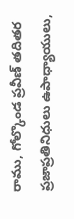రాము, గోల్కొండ ప్రవీణ్ తదితర ప్రజాప్రతినిధులు ఉపాధ్యాయులు,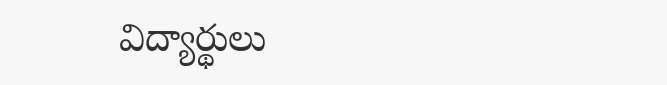విద్యార్థులు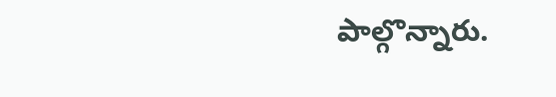పాల్గొన్నారు.